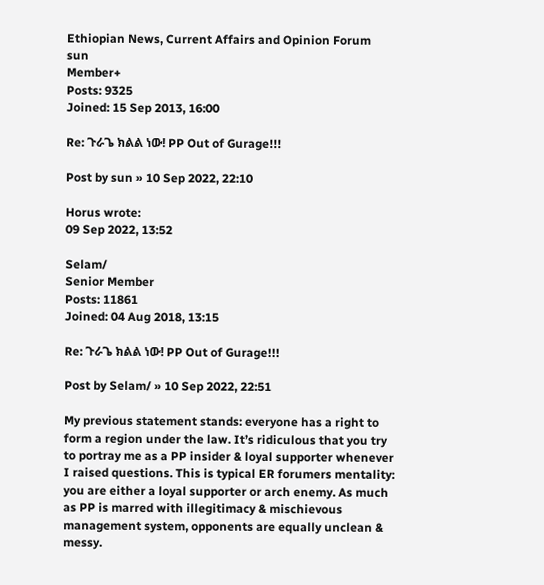Ethiopian News, Current Affairs and Opinion Forum
sun
Member+
Posts: 9325
Joined: 15 Sep 2013, 16:00

Re: ጉራጌ ክልል ነው! PP Out of Gurage!!!

Post by sun » 10 Sep 2022, 22:10

Horus wrote:
09 Sep 2022, 13:52

Selam/
Senior Member
Posts: 11861
Joined: 04 Aug 2018, 13:15

Re: ጉራጌ ክልል ነው! PP Out of Gurage!!!

Post by Selam/ » 10 Sep 2022, 22:51

My previous statement stands: everyone has a right to form a region under the law. It’s ridiculous that you try to portray me as a PP insider & loyal supporter whenever I raised questions. This is typical ER forumers mentality: you are either a loyal supporter or arch enemy. As much as PP is marred with illegitimacy & mischievous management system, opponents are equally unclean & messy.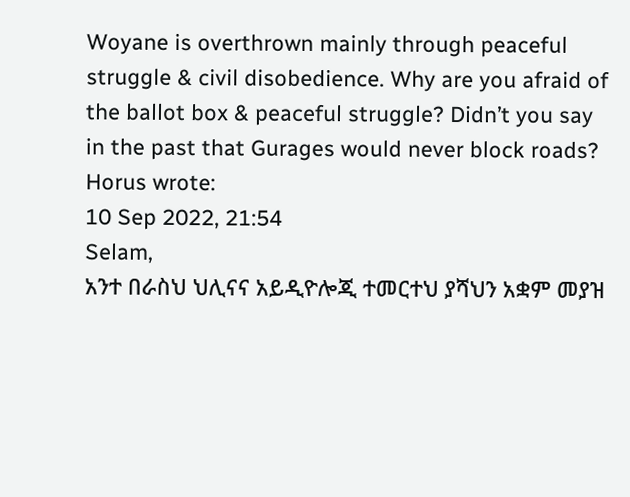Woyane is overthrown mainly through peaceful struggle & civil disobedience. Why are you afraid of the ballot box & peaceful struggle? Didn’t you say in the past that Gurages would never block roads?
Horus wrote:
10 Sep 2022, 21:54
Selam,
አንተ በራስህ ህሊናና አይዲዮሎጂ ተመርተህ ያሻህን አቋም መያዝ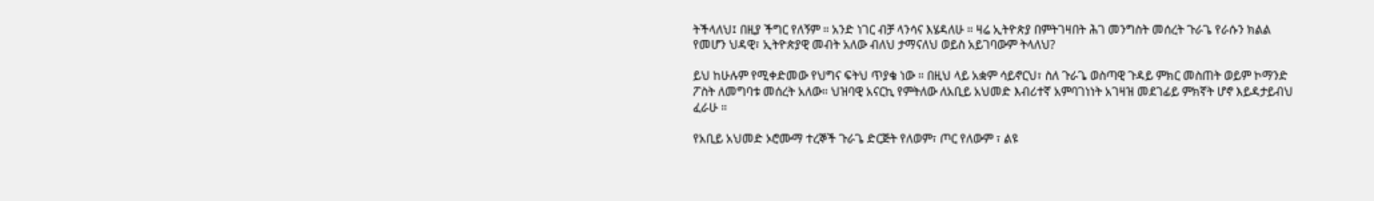ትችላለህ፤ በዚያ ችግር የለኝም ። አንድ ነገር ብቻ ላንሳና እሄዳለሁ ። ዛሬ ኢትዮጵያ በምትገዛበት ሕገ መንግስት መሰረት ጉራጌ የራሱን ክልል የመሆን ህዳዊ፣ ኢትዮጵያዊ መብት አለው ብለህ ታማናለህ ወይስ አይገባውም ትላለህ?

ይህ ከሁሉም የሚቀድመው የህግና ፍትህ ጥያቄ ነው ። በዚህ ላይ አቋም ሳይኖርህ፣ ስለ ጉራጌ ወስጣዊ ጉዳይ ምክር መስጠት ወይም ኮማንድ ፖስት ለመግባቱ መሰረት አለው። ህዝባዊ አናርኪ የምትለው ለአቢይ አህመድ እብሪተኛ አምባገነነት አገዛዝ መደገፊይ ምክኛት ሆኖ እይዳታይብህ ፈራሁ ።

የአቢይ አህመድ ኦሮሙማ ተረኞች ጉራጌ ድርጅት የለወም፣ ጦር የለውም ፣ ልዩ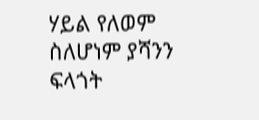ሃይል የለወም ስለሆነም ያሻንን ፍላጎት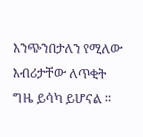እንጭንበታለን የሚለው እብሪታቸው ለጥቂት ግዜ ይሳካ ይሆናል ።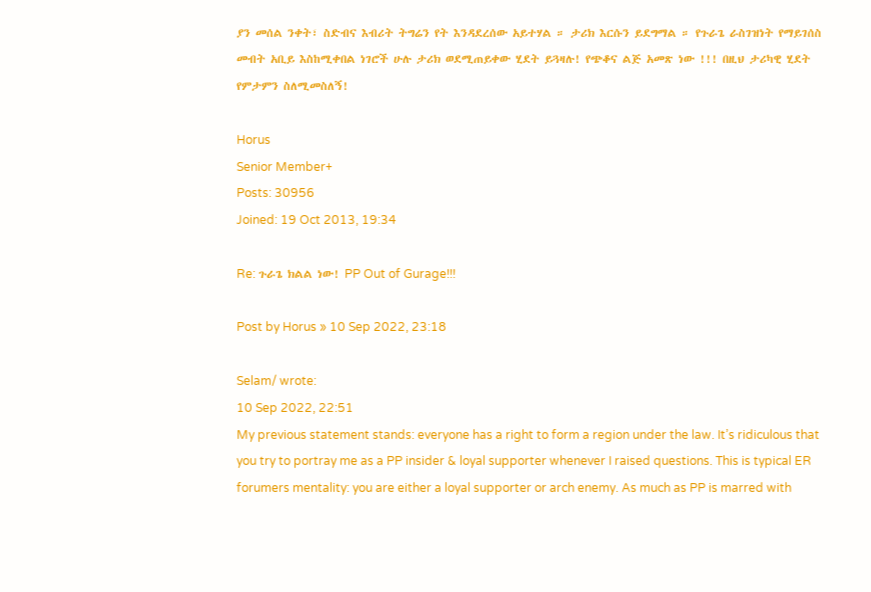ያን መሰል ንቀት፣ ስድብና እብሪት ትግሬን የት እንዳደረሰው አይተሃል ። ታሪክ እርሱን ይደግማል ። የጉራጌ ራስገዝነት የማይገሰስ መብት አቢይ እስከሚቀበል ነገሮች ሁሉ ታሪክ ወደሚጠይቀው ሂደት ይጓዛሉ! የጭቆና ልጅ አመጽ ነው !!! በዚህ ታሪካዊ ሂደት የምታምን ስለሚመስለኝ!

Horus
Senior Member+
Posts: 30956
Joined: 19 Oct 2013, 19:34

Re: ጉራጌ ክልል ነው! PP Out of Gurage!!!

Post by Horus » 10 Sep 2022, 23:18

Selam/ wrote:
10 Sep 2022, 22:51
My previous statement stands: everyone has a right to form a region under the law. It’s ridiculous that you try to portray me as a PP insider & loyal supporter whenever I raised questions. This is typical ER forumers mentality: you are either a loyal supporter or arch enemy. As much as PP is marred with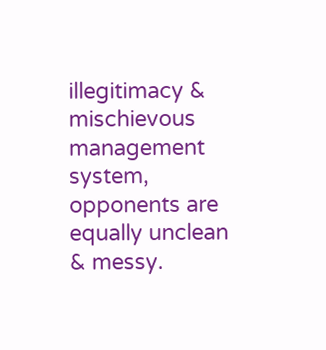illegitimacy & mischievous management system, opponents are equally unclean & messy.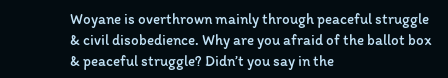Woyane is overthrown mainly through peaceful struggle & civil disobedience. Why are you afraid of the ballot box & peaceful struggle? Didn’t you say in the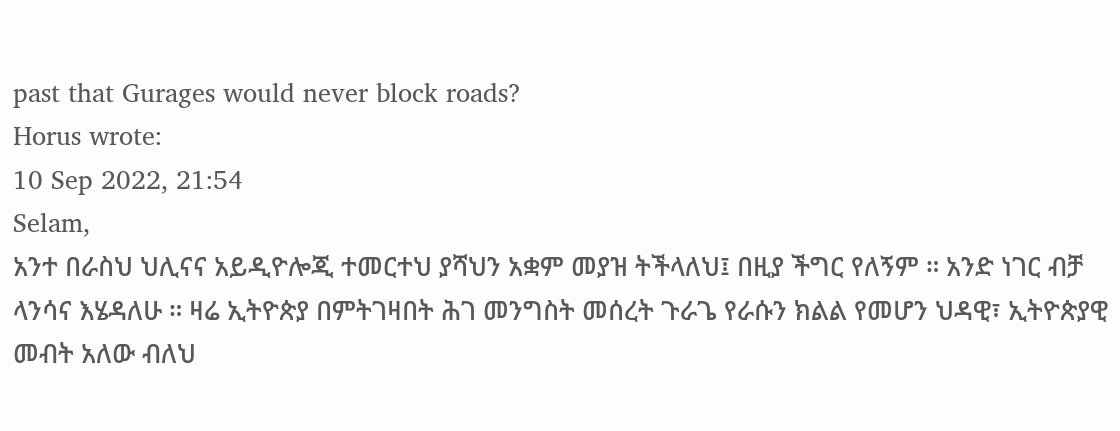past that Gurages would never block roads?
Horus wrote:
10 Sep 2022, 21:54
Selam,
አንተ በራስህ ህሊናና አይዲዮሎጂ ተመርተህ ያሻህን አቋም መያዝ ትችላለህ፤ በዚያ ችግር የለኝም ። አንድ ነገር ብቻ ላንሳና እሄዳለሁ ። ዛሬ ኢትዮጵያ በምትገዛበት ሕገ መንግስት መሰረት ጉራጌ የራሱን ክልል የመሆን ህዳዊ፣ ኢትዮጵያዊ መብት አለው ብለህ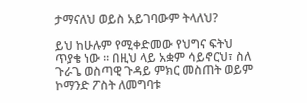ታማናለህ ወይስ አይገባውም ትላለህ?

ይህ ከሁሉም የሚቀድመው የህግና ፍትህ ጥያቄ ነው ። በዚህ ላይ አቋም ሳይኖርህ፣ ስለ ጉራጌ ወስጣዊ ጉዳይ ምክር መስጠት ወይም ኮማንድ ፖስት ለመግባቱ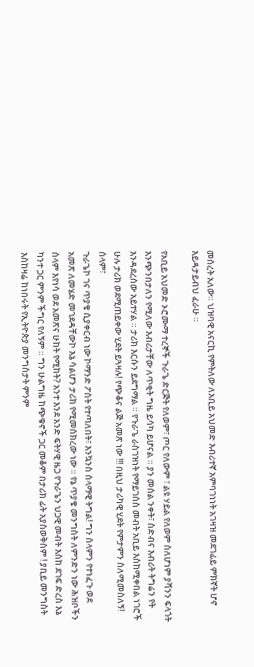መሰረት አለው። ህዝባዊ አናርኪ የምትለው ለአቢይ አህመድ እብሪተኛ አምባገነነት አገዛዝ መደገፊይ ምክኛት ሆኖ እይዳታይብህ ፈራሁ ።

የአቢይ አህመድ ኦሮሙማ ተረኞች ጉራጌ ድርጅት የለወም፣ ጦር የለውም ፣ ልዩ ሃይል የለወም ስለሆነም ያሻንን ፍላጎት እንጭንበታለን የሚለው እብሪታቸው ለጥቂት ግዜ ይሳካ ይሆናል ። ያን መሰል ንቀት፣ ስድብና እብሪት ትግሬን የት እንዳደረሰው አይተሃል ። ታሪክ እርሱን ይደግማል ። የጉራጌ ራስገዝነት የማይገሰስ መብት አቢይ እስከሚቀበል ነገሮች ሁሉ ታሪክ ወደሚጠይቀው ሂደት ይጓዛሉ! የጭቆና ልጅ አመጽ ነው !!! በዚህ ታሪካዊ ሂደት የምታምን ስለሚመስለኝ!
ሰላም፣
ጉራጌኮ ገና ጥያቄ ሲያቀርብ ነው ኮማንድ ፖስት የተጣለበት፣ እንኳንስ ሰላማዊ ትግል! ግን ሰላምን የተነፈጉ ወደ አመጽ ለመሄድ መገደዳቸውኮ እኔ ሳልሆን ታሪክ የሚመሰክረው ነው ። የኔ ጥያቄ መንግስት ለምንድን ነው ሕዝቦችን ሰላም እየነሳ ወደ አመጽና ሁከት የሚከት? አንተ እንደ አንድ ፍትሃዊ ዜጋ የጉራጌን ህጋዊ መብት እስከ ደገፍ ድረስ እኔ ካንተ ጋር ምንም ችግር የለኝም ። ግን ሁልግዜ ከጭቁኖች ጋር መቆም በታሪክ ፊት አያስወቅስም ! ያቢይ መንግስት እስከዛሬ ከነበሩት የኢትዮጵያ መንግስታት ምንም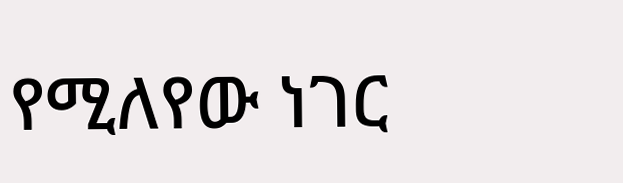የሚለየው ነገር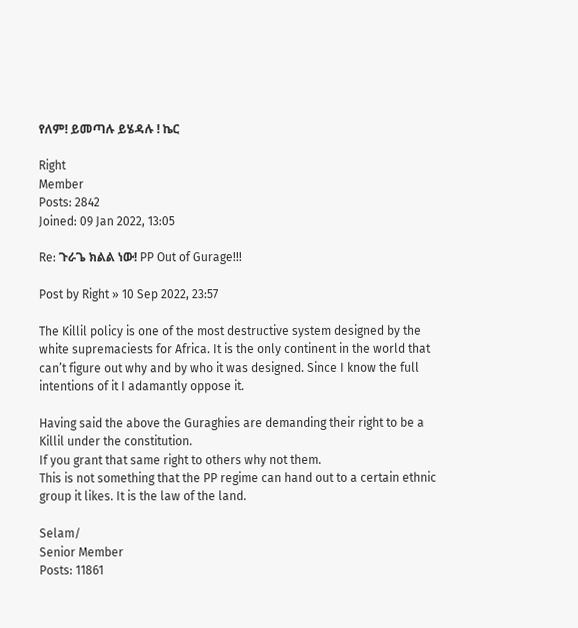የለም! ይመጣሉ ይሄዳሉ ! ኬር

Right
Member
Posts: 2842
Joined: 09 Jan 2022, 13:05

Re: ጉራጌ ክልል ነው! PP Out of Gurage!!!

Post by Right » 10 Sep 2022, 23:57

The Killil policy is one of the most destructive system designed by the white supremaciests for Africa. It is the only continent in the world that can’t figure out why and by who it was designed. Since I know the full intentions of it I adamantly oppose it.

Having said the above the Guraghies are demanding their right to be a Killil under the constitution.
If you grant that same right to others why not them.
This is not something that the PP regime can hand out to a certain ethnic group it likes. It is the law of the land.

Selam/
Senior Member
Posts: 11861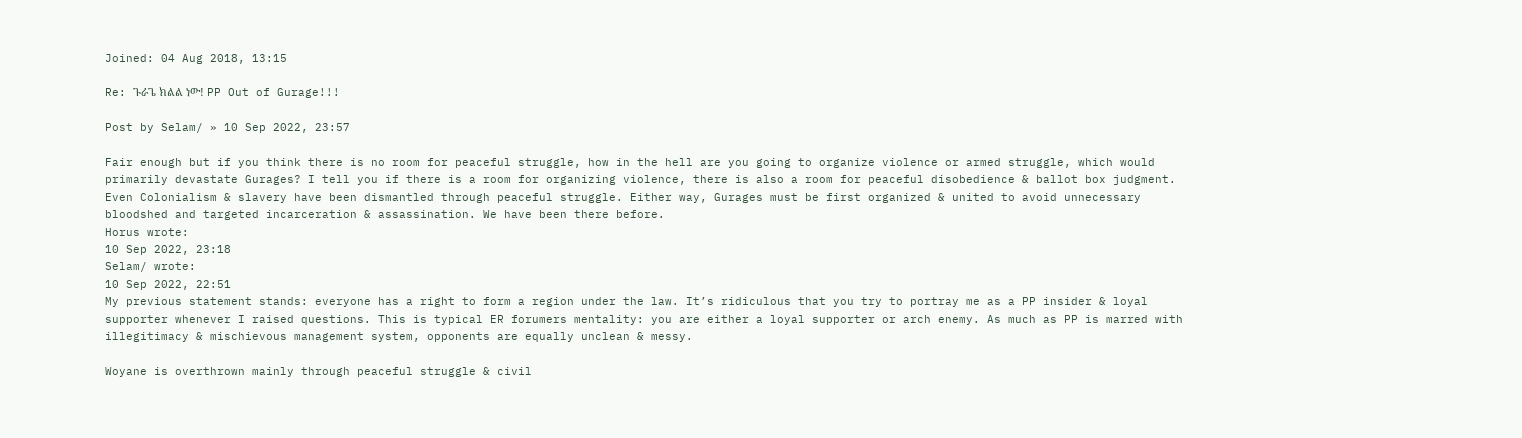Joined: 04 Aug 2018, 13:15

Re: ጉራጌ ክልል ነው! PP Out of Gurage!!!

Post by Selam/ » 10 Sep 2022, 23:57

Fair enough but if you think there is no room for peaceful struggle, how in the hell are you going to organize violence or armed struggle, which would primarily devastate Gurages? I tell you if there is a room for organizing violence, there is also a room for peaceful disobedience & ballot box judgment. Even Colonialism & slavery have been dismantled through peaceful struggle. Either way, Gurages must be first organized & united to avoid unnecessary bloodshed and targeted incarceration & assassination. We have been there before.
Horus wrote:
10 Sep 2022, 23:18
Selam/ wrote:
10 Sep 2022, 22:51
My previous statement stands: everyone has a right to form a region under the law. It’s ridiculous that you try to portray me as a PP insider & loyal supporter whenever I raised questions. This is typical ER forumers mentality: you are either a loyal supporter or arch enemy. As much as PP is marred with illegitimacy & mischievous management system, opponents are equally unclean & messy.

Woyane is overthrown mainly through peaceful struggle & civil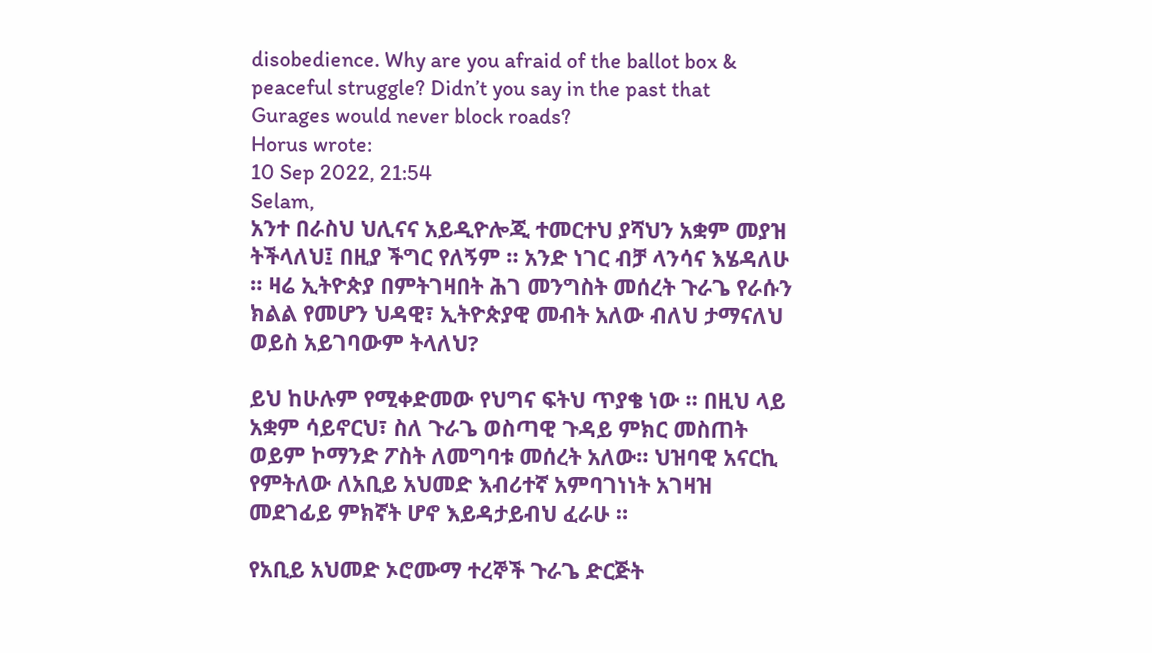disobedience. Why are you afraid of the ballot box & peaceful struggle? Didn’t you say in the past that Gurages would never block roads?
Horus wrote:
10 Sep 2022, 21:54
Selam,
አንተ በራስህ ህሊናና አይዲዮሎጂ ተመርተህ ያሻህን አቋም መያዝ ትችላለህ፤ በዚያ ችግር የለኝም ። አንድ ነገር ብቻ ላንሳና እሄዳለሁ ። ዛሬ ኢትዮጵያ በምትገዛበት ሕገ መንግስት መሰረት ጉራጌ የራሱን ክልል የመሆን ህዳዊ፣ ኢትዮጵያዊ መብት አለው ብለህ ታማናለህ ወይስ አይገባውም ትላለህ?

ይህ ከሁሉም የሚቀድመው የህግና ፍትህ ጥያቄ ነው ። በዚህ ላይ አቋም ሳይኖርህ፣ ስለ ጉራጌ ወስጣዊ ጉዳይ ምክር መስጠት ወይም ኮማንድ ፖስት ለመግባቱ መሰረት አለው። ህዝባዊ አናርኪ የምትለው ለአቢይ አህመድ እብሪተኛ አምባገነነት አገዛዝ መደገፊይ ምክኛት ሆኖ እይዳታይብህ ፈራሁ ።

የአቢይ አህመድ ኦሮሙማ ተረኞች ጉራጌ ድርጅት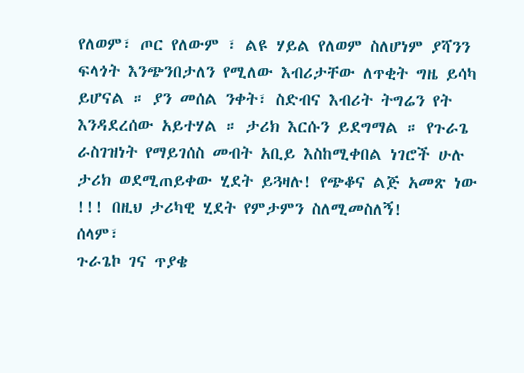የለወም፣ ጦር የለውም ፣ ልዩ ሃይል የለወም ስለሆነም ያሻንን ፍላጎት እንጭንበታለን የሚለው እብሪታቸው ለጥቂት ግዜ ይሳካ ይሆናል ። ያን መሰል ንቀት፣ ስድብና እብሪት ትግሬን የት እንዳደረሰው አይተሃል ። ታሪክ እርሱን ይደግማል ። የጉራጌ ራስገዝነት የማይገሰስ መብት አቢይ እስከሚቀበል ነገሮች ሁሉ ታሪክ ወደሚጠይቀው ሂደት ይጓዛሉ! የጭቆና ልጅ አመጽ ነው !!! በዚህ ታሪካዊ ሂደት የምታምን ስለሚመስለኝ!
ሰላም፣
ጉራጌኮ ገና ጥያቄ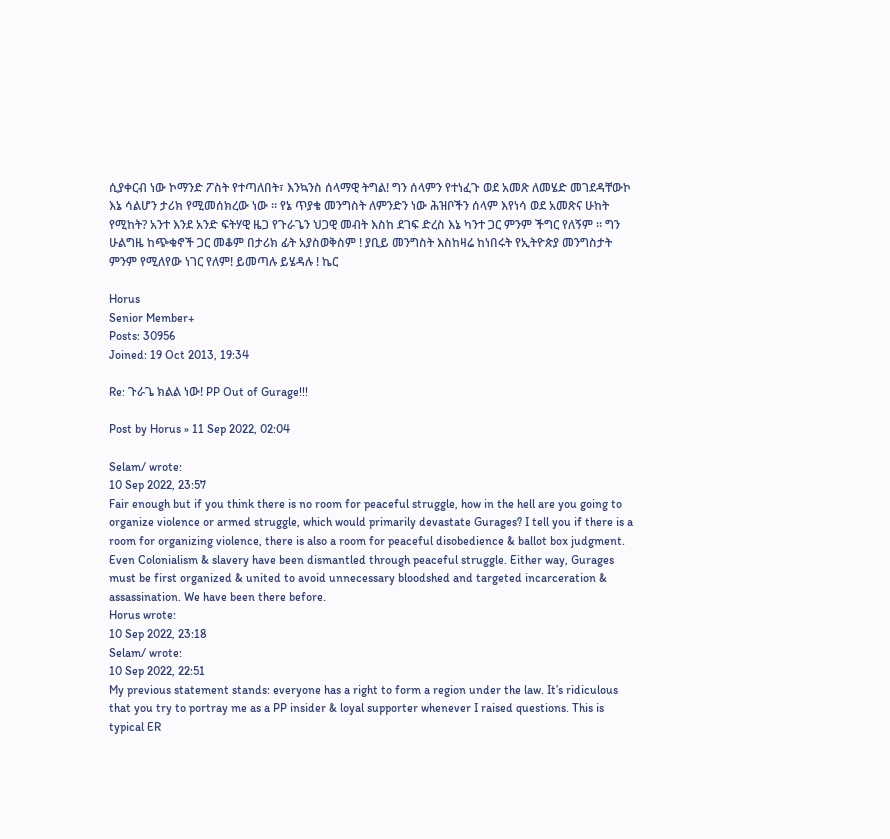ሲያቀርብ ነው ኮማንድ ፖስት የተጣለበት፣ እንኳንስ ሰላማዊ ትግል! ግን ሰላምን የተነፈጉ ወደ አመጽ ለመሄድ መገደዳቸውኮ እኔ ሳልሆን ታሪክ የሚመሰክረው ነው ። የኔ ጥያቄ መንግስት ለምንድን ነው ሕዝቦችን ሰላም እየነሳ ወደ አመጽና ሁከት የሚከት? አንተ እንደ አንድ ፍትሃዊ ዜጋ የጉራጌን ህጋዊ መብት እስከ ደገፍ ድረስ እኔ ካንተ ጋር ምንም ችግር የለኝም ። ግን ሁልግዜ ከጭቁኖች ጋር መቆም በታሪክ ፊት አያስወቅስም ! ያቢይ መንግስት እስከዛሬ ከነበሩት የኢትዮጵያ መንግስታት ምንም የሚለየው ነገር የለም! ይመጣሉ ይሄዳሉ ! ኬር

Horus
Senior Member+
Posts: 30956
Joined: 19 Oct 2013, 19:34

Re: ጉራጌ ክልል ነው! PP Out of Gurage!!!

Post by Horus » 11 Sep 2022, 02:04

Selam/ wrote:
10 Sep 2022, 23:57
Fair enough but if you think there is no room for peaceful struggle, how in the hell are you going to organize violence or armed struggle, which would primarily devastate Gurages? I tell you if there is a room for organizing violence, there is also a room for peaceful disobedience & ballot box judgment. Even Colonialism & slavery have been dismantled through peaceful struggle. Either way, Gurages must be first organized & united to avoid unnecessary bloodshed and targeted incarceration & assassination. We have been there before.
Horus wrote:
10 Sep 2022, 23:18
Selam/ wrote:
10 Sep 2022, 22:51
My previous statement stands: everyone has a right to form a region under the law. It’s ridiculous that you try to portray me as a PP insider & loyal supporter whenever I raised questions. This is typical ER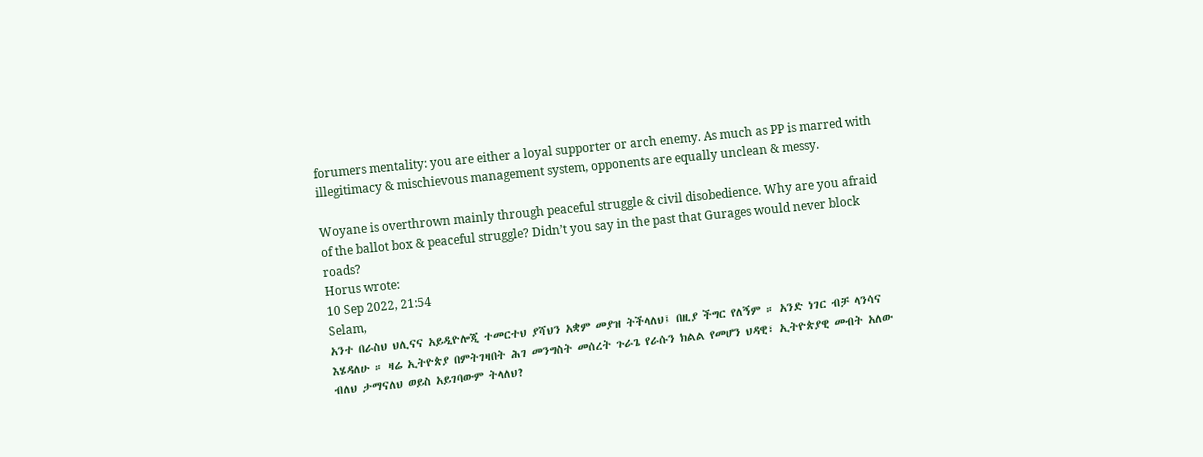forumers mentality: you are either a loyal supporter or arch enemy. As much as PP is marred with illegitimacy & mischievous management system, opponents are equally unclean & messy.

Woyane is overthrown mainly through peaceful struggle & civil disobedience. Why are you afraid of the ballot box & peaceful struggle? Didn’t you say in the past that Gurages would never block roads?
Horus wrote:
10 Sep 2022, 21:54
Selam,
አንተ በራስህ ህሊናና አይዲዮሎጂ ተመርተህ ያሻህን አቋም መያዝ ትችላለህ፤ በዚያ ችግር የለኝም ። አንድ ነገር ብቻ ላንሳና እሄዳለሁ ። ዛሬ ኢትዮጵያ በምትገዛበት ሕገ መንግስት መሰረት ጉራጌ የራሱን ክልል የመሆን ህዳዊ፣ ኢትዮጵያዊ መብት አለው ብለህ ታማናለህ ወይስ አይገባውም ትላለህ?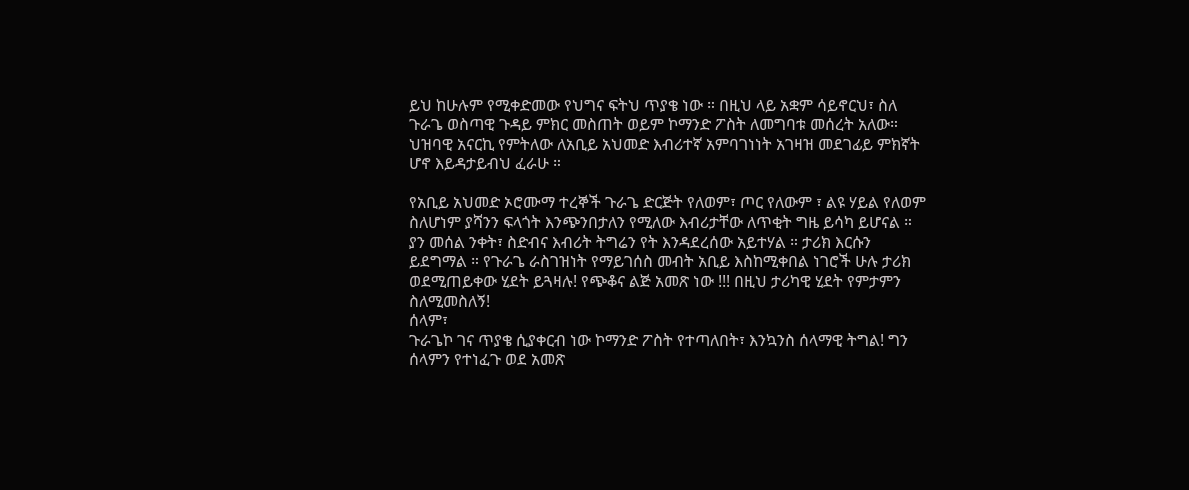ይህ ከሁሉም የሚቀድመው የህግና ፍትህ ጥያቄ ነው ። በዚህ ላይ አቋም ሳይኖርህ፣ ስለ ጉራጌ ወስጣዊ ጉዳይ ምክር መስጠት ወይም ኮማንድ ፖስት ለመግባቱ መሰረት አለው። ህዝባዊ አናርኪ የምትለው ለአቢይ አህመድ እብሪተኛ አምባገነነት አገዛዝ መደገፊይ ምክኛት ሆኖ እይዳታይብህ ፈራሁ ።

የአቢይ አህመድ ኦሮሙማ ተረኞች ጉራጌ ድርጅት የለወም፣ ጦር የለውም ፣ ልዩ ሃይል የለወም ስለሆነም ያሻንን ፍላጎት እንጭንበታለን የሚለው እብሪታቸው ለጥቂት ግዜ ይሳካ ይሆናል ። ያን መሰል ንቀት፣ ስድብና እብሪት ትግሬን የት እንዳደረሰው አይተሃል ። ታሪክ እርሱን ይደግማል ። የጉራጌ ራስገዝነት የማይገሰስ መብት አቢይ እስከሚቀበል ነገሮች ሁሉ ታሪክ ወደሚጠይቀው ሂደት ይጓዛሉ! የጭቆና ልጅ አመጽ ነው !!! በዚህ ታሪካዊ ሂደት የምታምን ስለሚመስለኝ!
ሰላም፣
ጉራጌኮ ገና ጥያቄ ሲያቀርብ ነው ኮማንድ ፖስት የተጣለበት፣ እንኳንስ ሰላማዊ ትግል! ግን ሰላምን የተነፈጉ ወደ አመጽ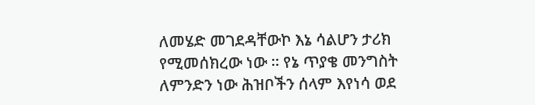ለመሄድ መገደዳቸውኮ እኔ ሳልሆን ታሪክ የሚመሰክረው ነው ። የኔ ጥያቄ መንግስት ለምንድን ነው ሕዝቦችን ሰላም እየነሳ ወደ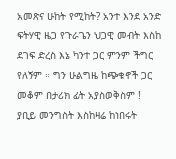አመጽና ሁከት የሚከት? አንተ እንደ አንድ ፍትሃዊ ዜጋ የጉራጌን ህጋዊ መብት እስከ ደገፍ ድረስ እኔ ካንተ ጋር ምንም ችግር የለኝም ። ግን ሁልግዜ ከጭቁኖች ጋር መቆም በታሪክ ፊት አያስወቅስም ! ያቢይ መንግስት እስከዛሬ ከነበሩት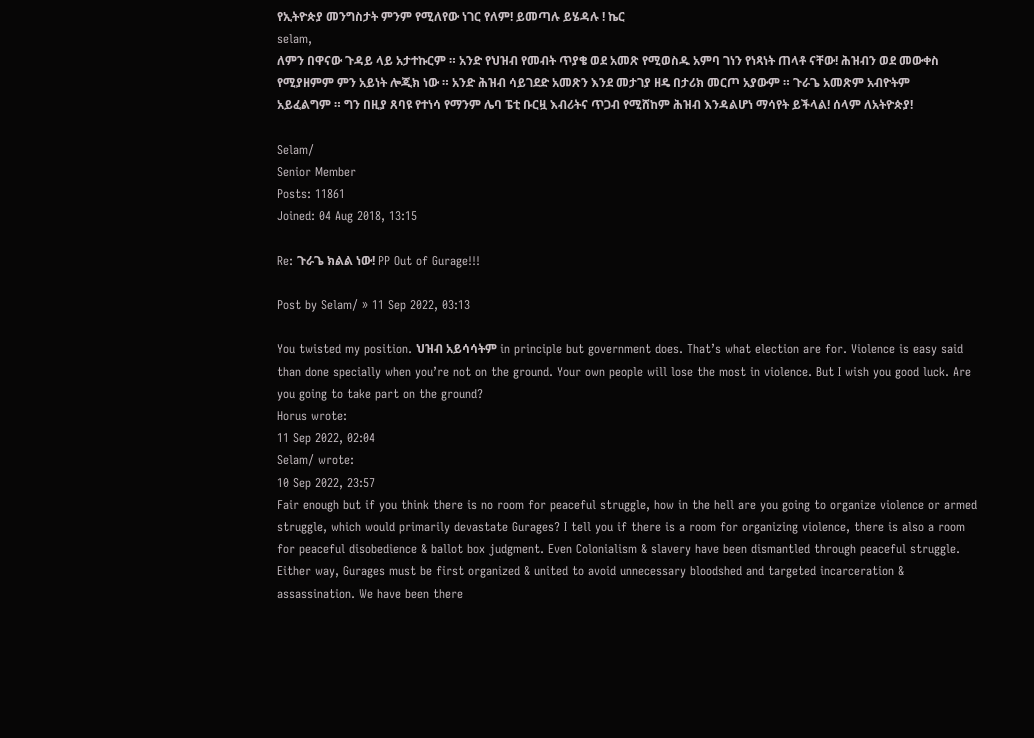የኢትዮጵያ መንግስታት ምንም የሚለየው ነገር የለም! ይመጣሉ ይሄዳሉ ! ኬር
selam,
ለምን በዋናው ጉዳይ ላይ አታተኩርም ። አንድ የህዝብ የመብት ጥያቄ ወደ አመጽ የሚወስዱ አምባ ገነን የነጻነት ጠላቶ ናቸው! ሕዝብን ወደ መውቀስ የሚያዘምም ምን አይነት ሎጂክ ነው ። አንድ ሕዝብ ሳይገደድ አመጽን እንደ መታገያ ዘዴ በታሪክ መርጦ አያውም ። ጉራጌ አመጽም አብዮትም አይፈልግም ። ግን በዚያ ጸባዩ የተነሳ የማንም ሌባ ፔቲ ቡርዟ እብሪትና ጥጋብ የሚሸከም ሕዝብ እንዳልሆነ ማሳየት ይችላል! ሰላም ለአትዮጵያ!

Selam/
Senior Member
Posts: 11861
Joined: 04 Aug 2018, 13:15

Re: ጉራጌ ክልል ነው! PP Out of Gurage!!!

Post by Selam/ » 11 Sep 2022, 03:13

You twisted my position. ህዝብ አይሳሳትም in principle but government does. That’s what election are for. Violence is easy said than done specially when you’re not on the ground. Your own people will lose the most in violence. But I wish you good luck. Are you going to take part on the ground?
Horus wrote:
11 Sep 2022, 02:04
Selam/ wrote:
10 Sep 2022, 23:57
Fair enough but if you think there is no room for peaceful struggle, how in the hell are you going to organize violence or armed struggle, which would primarily devastate Gurages? I tell you if there is a room for organizing violence, there is also a room for peaceful disobedience & ballot box judgment. Even Colonialism & slavery have been dismantled through peaceful struggle. Either way, Gurages must be first organized & united to avoid unnecessary bloodshed and targeted incarceration & assassination. We have been there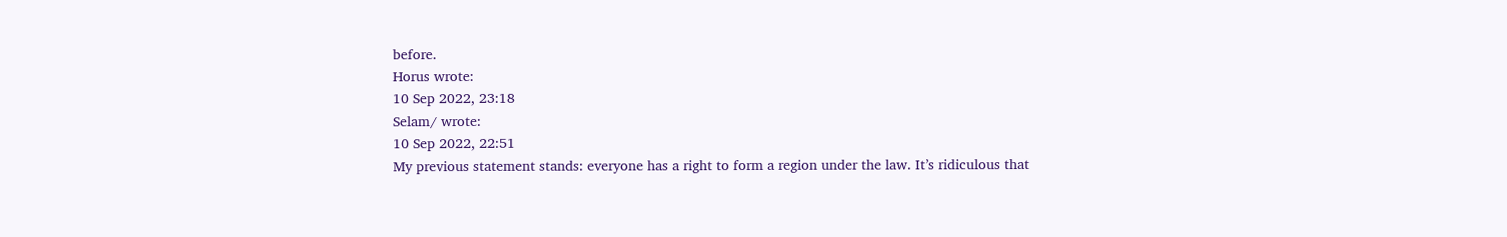before.
Horus wrote:
10 Sep 2022, 23:18
Selam/ wrote:
10 Sep 2022, 22:51
My previous statement stands: everyone has a right to form a region under the law. It’s ridiculous that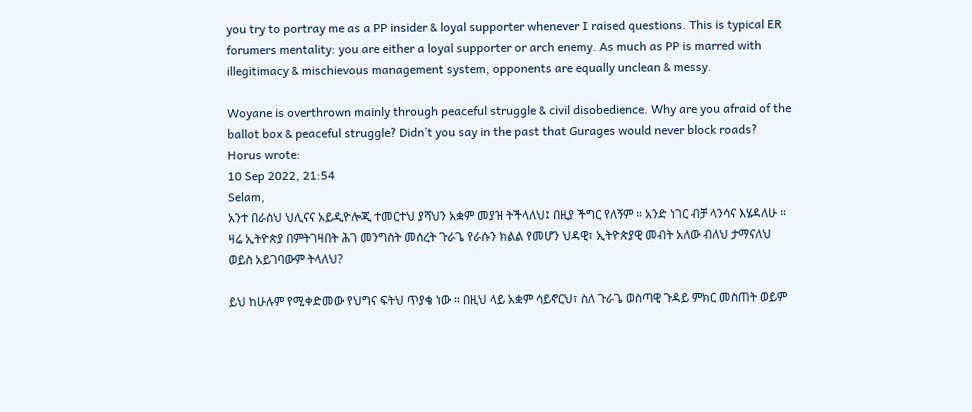you try to portray me as a PP insider & loyal supporter whenever I raised questions. This is typical ER forumers mentality: you are either a loyal supporter or arch enemy. As much as PP is marred with illegitimacy & mischievous management system, opponents are equally unclean & messy.

Woyane is overthrown mainly through peaceful struggle & civil disobedience. Why are you afraid of the ballot box & peaceful struggle? Didn’t you say in the past that Gurages would never block roads?
Horus wrote:
10 Sep 2022, 21:54
Selam,
አንተ በራስህ ህሊናና አይዲዮሎጂ ተመርተህ ያሻህን አቋም መያዝ ትችላለህ፤ በዚያ ችግር የለኝም ። አንድ ነገር ብቻ ላንሳና እሄዳለሁ ። ዛሬ ኢትዮጵያ በምትገዛበት ሕገ መንግስት መሰረት ጉራጌ የራሱን ክልል የመሆን ህዳዊ፣ ኢትዮጵያዊ መብት አለው ብለህ ታማናለህ ወይስ አይገባውም ትላለህ?

ይህ ከሁሉም የሚቀድመው የህግና ፍትህ ጥያቄ ነው ። በዚህ ላይ አቋም ሳይኖርህ፣ ስለ ጉራጌ ወስጣዊ ጉዳይ ምክር መስጠት ወይም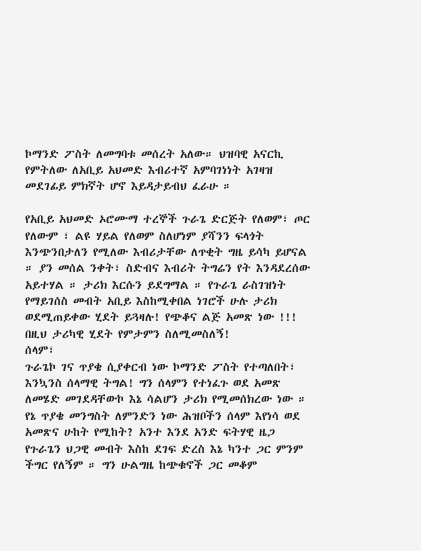ኮማንድ ፖስት ለመግባቱ መሰረት አለው። ህዝባዊ አናርኪ የምትለው ለአቢይ አህመድ እብሪተኛ አምባገነነት አገዛዝ መደገፊይ ምክኛት ሆኖ እይዳታይብህ ፈራሁ ።

የአቢይ አህመድ ኦሮሙማ ተረኞች ጉራጌ ድርጅት የለወም፣ ጦር የለውም ፣ ልዩ ሃይል የለወም ስለሆነም ያሻንን ፍላጎት እንጭንበታለን የሚለው እብሪታቸው ለጥቂት ግዜ ይሳካ ይሆናል ። ያን መሰል ንቀት፣ ስድብና እብሪት ትግሬን የት እንዳደረሰው አይተሃል ። ታሪክ እርሱን ይደግማል ። የጉራጌ ራስገዝነት የማይገሰስ መብት አቢይ እስከሚቀበል ነገሮች ሁሉ ታሪክ ወደሚጠይቀው ሂደት ይጓዛሉ! የጭቆና ልጅ አመጽ ነው !!! በዚህ ታሪካዊ ሂደት የምታምን ስለሚመስለኝ!
ሰላም፣
ጉራጌኮ ገና ጥያቄ ሲያቀርብ ነው ኮማንድ ፖስት የተጣለበት፣ እንኳንስ ሰላማዊ ትግል! ግን ሰላምን የተነፈጉ ወደ አመጽ ለመሄድ መገደዳቸውኮ እኔ ሳልሆን ታሪክ የሚመሰክረው ነው ። የኔ ጥያቄ መንግስት ለምንድን ነው ሕዝቦችን ሰላም እየነሳ ወደ አመጽና ሁከት የሚከት? አንተ እንደ አንድ ፍትሃዊ ዜጋ የጉራጌን ህጋዊ መብት እስከ ደገፍ ድረስ እኔ ካንተ ጋር ምንም ችግር የለኝም ። ግን ሁልግዜ ከጭቁኖች ጋር መቆም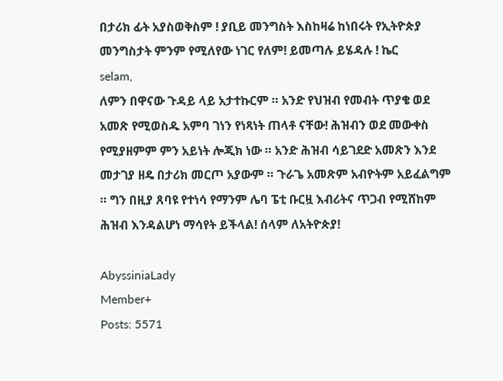በታሪክ ፊት አያስወቅስም ! ያቢይ መንግስት እስከዛሬ ከነበሩት የኢትዮጵያ መንግስታት ምንም የሚለየው ነገር የለም! ይመጣሉ ይሄዳሉ ! ኬር
selam,
ለምን በዋናው ጉዳይ ላይ አታተኩርም ። አንድ የህዝብ የመብት ጥያቄ ወደ አመጽ የሚወስዱ አምባ ገነን የነጻነት ጠላቶ ናቸው! ሕዝብን ወደ መውቀስ የሚያዘምም ምን አይነት ሎጂክ ነው ። አንድ ሕዝብ ሳይገደድ አመጽን እንደ መታገያ ዘዴ በታሪክ መርጦ አያውም ። ጉራጌ አመጽም አብዮትም አይፈልግም ። ግን በዚያ ጸባዩ የተነሳ የማንም ሌባ ፔቲ ቡርዟ እብሪትና ጥጋብ የሚሸከም ሕዝብ እንዳልሆነ ማሳየት ይችላል! ሰላም ለአትዮጵያ!

AbyssiniaLady
Member+
Posts: 5571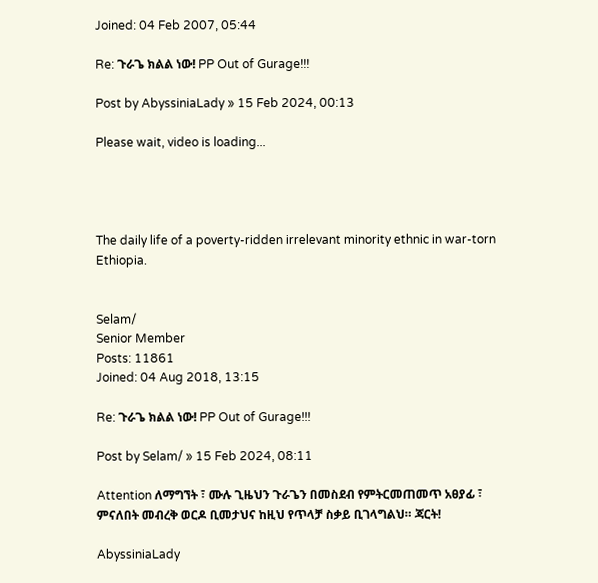Joined: 04 Feb 2007, 05:44

Re: ጉራጌ ክልል ነው! PP Out of Gurage!!!

Post by AbyssiniaLady » 15 Feb 2024, 00:13

Please wait, video is loading...




The daily life of a poverty-ridden irrelevant minority ethnic in war-torn Ethiopia.


Selam/
Senior Member
Posts: 11861
Joined: 04 Aug 2018, 13:15

Re: ጉራጌ ክልል ነው! PP Out of Gurage!!!

Post by Selam/ » 15 Feb 2024, 08:11

Attention ለማግኘት ፣ ሙሉ ጊዜህን ጉራጌን በመስደብ የምትርመጠመጥ አፀያፊ ፣ ምናለበት መብረቅ ወርዶ ቢመታህና ከዚህ የጥላቻ ስቃይ ቢገላግልህ። ጃርት!

AbyssiniaLady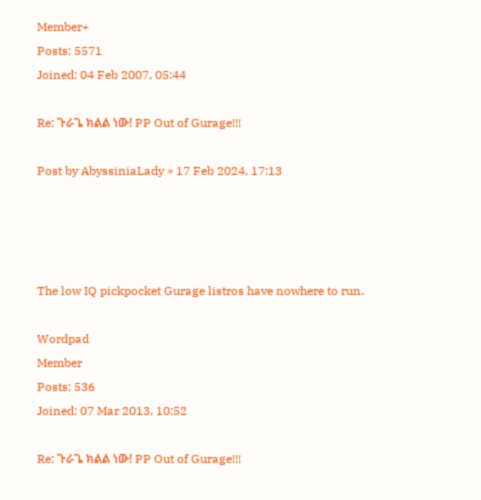Member+
Posts: 5571
Joined: 04 Feb 2007, 05:44

Re: ጉራጌ ክልል ነው! PP Out of Gurage!!!

Post by AbyssiniaLady » 17 Feb 2024, 17:13




The low IQ pickpocket Gurage listros have nowhere to run.

Wordpad
Member
Posts: 536
Joined: 07 Mar 2013, 10:52

Re: ጉራጌ ክልል ነው! PP Out of Gurage!!!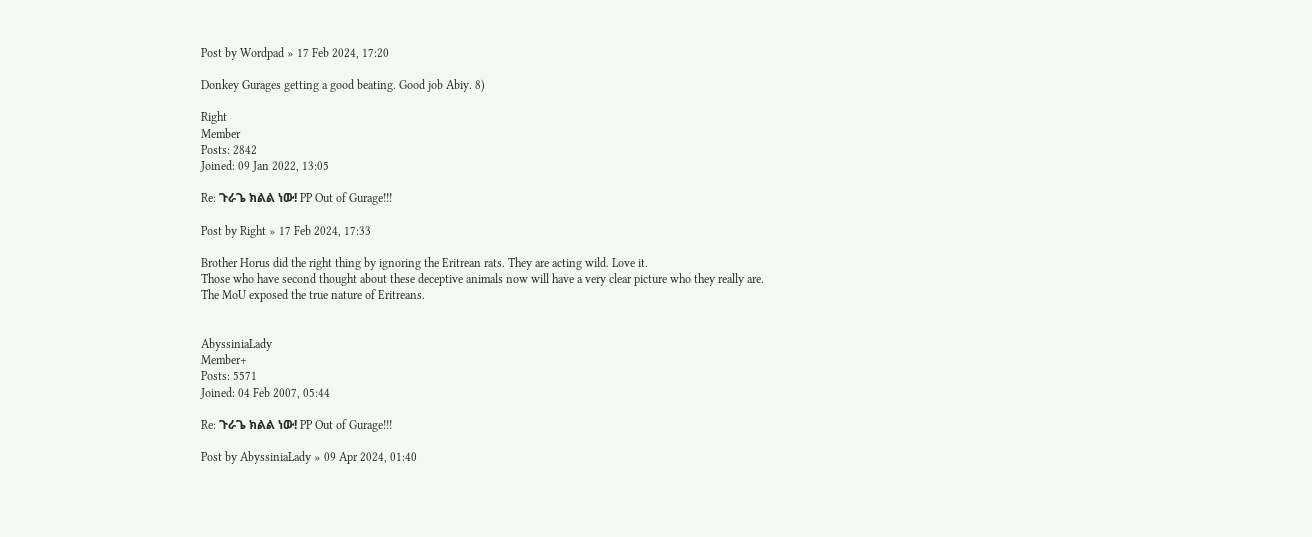Post by Wordpad » 17 Feb 2024, 17:20

Donkey Gurages getting a good beating. Good job Abiy. 8)

Right
Member
Posts: 2842
Joined: 09 Jan 2022, 13:05

Re: ጉራጌ ክልል ነው! PP Out of Gurage!!!

Post by Right » 17 Feb 2024, 17:33

Brother Horus did the right thing by ignoring the Eritrean rats. They are acting wild. Love it.
Those who have second thought about these deceptive animals now will have a very clear picture who they really are.
The MoU exposed the true nature of Eritreans.


AbyssiniaLady
Member+
Posts: 5571
Joined: 04 Feb 2007, 05:44

Re: ጉራጌ ክልል ነው! PP Out of Gurage!!!

Post by AbyssiniaLady » 09 Apr 2024, 01:40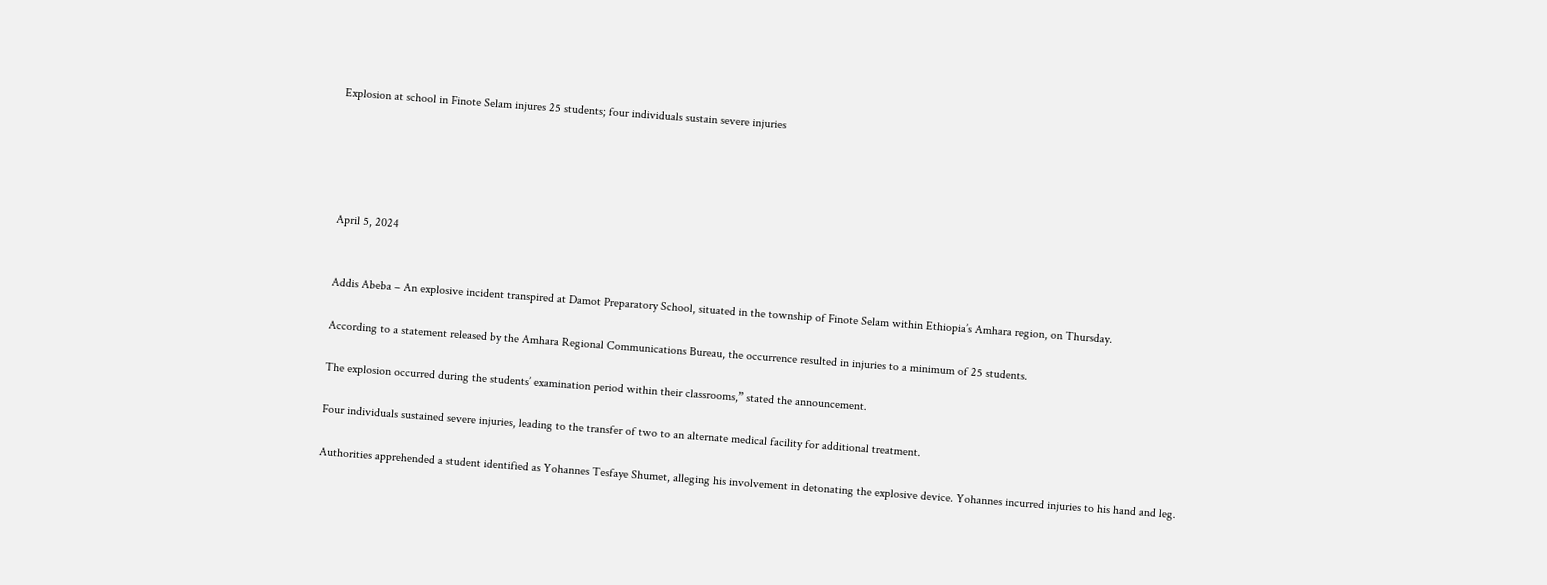Explosion at school in Finote Selam injures 25 students; four individuals sustain severe injuries





April 5, 2024


Addis Abeba – An explosive incident transpired at Damot Preparatory School, situated in the township of Finote Selam within Ethiopia’s Amhara region, on Thursday.

According to a statement released by the Amhara Regional Communications Bureau, the occurrence resulted in injuries to a minimum of 25 students.

The explosion occurred during the students’ examination period within their classrooms,” stated the announcement.

Four individuals sustained severe injuries, leading to the transfer of two to an alternate medical facility for additional treatment.

Authorities apprehended a student identified as Yohannes Tesfaye Shumet, alleging his involvement in detonating the explosive device. Yohannes incurred injuries to his hand and leg.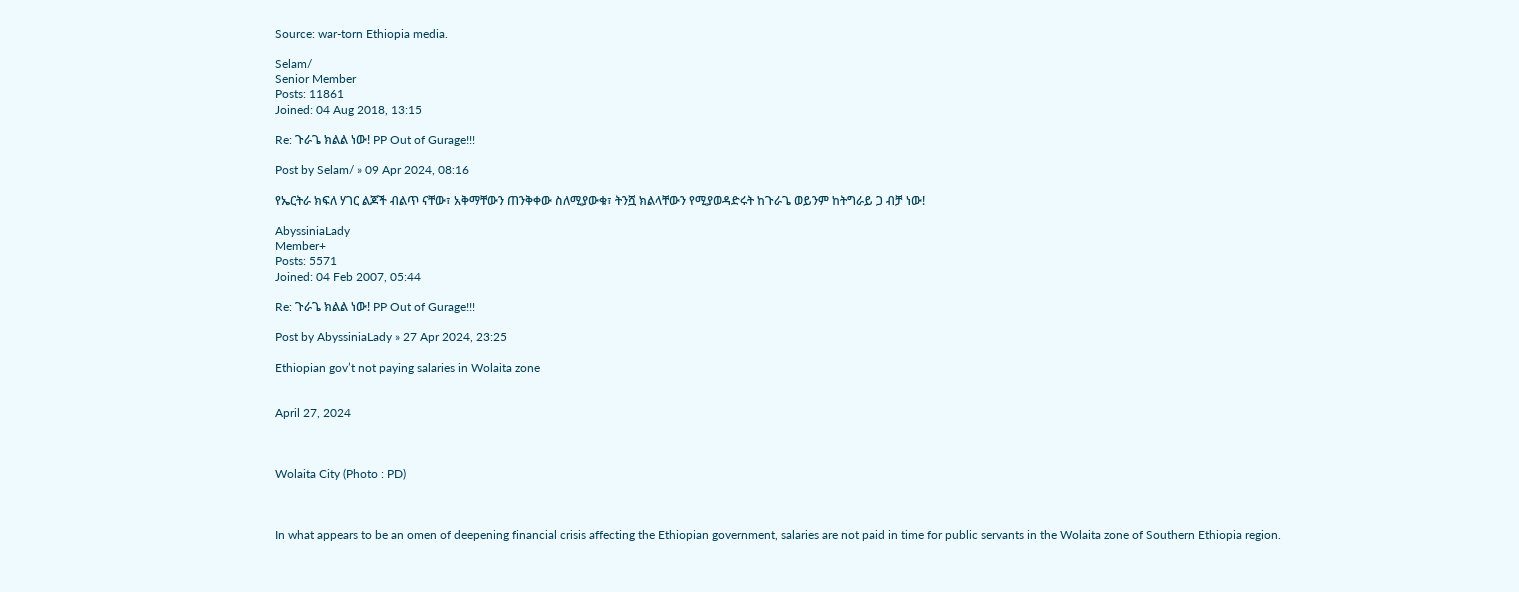Source: war-torn Ethiopia media.

Selam/
Senior Member
Posts: 11861
Joined: 04 Aug 2018, 13:15

Re: ጉራጌ ክልል ነው! PP Out of Gurage!!!

Post by Selam/ » 09 Apr 2024, 08:16

የኤርትራ ክፍለ ሃገር ልጆች ብልጥ ናቸው፣ አቅማቸውን ጠንቅቀው ስለሚያውቁ፣ ትንሿ ክልላቸውን የሚያወዳድሩት ከጉራጌ ወይንም ከትግራይ ጋ ብቻ ነው!

AbyssiniaLady
Member+
Posts: 5571
Joined: 04 Feb 2007, 05:44

Re: ጉራጌ ክልል ነው! PP Out of Gurage!!!

Post by AbyssiniaLady » 27 Apr 2024, 23:25

Ethiopian gov’t not paying salaries in Wolaita zone


April 27, 2024



Wolaita City (Photo : PD)



In what appears to be an omen of deepening financial crisis affecting the Ethiopian government, salaries are not paid in time for public servants in the Wolaita zone of Southern Ethiopia region.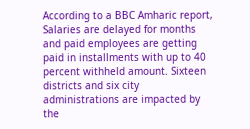According to a BBC Amharic report, Salaries are delayed for months and paid employees are getting paid in installments with up to 40 percent withheld amount. Sixteen districts and six city administrations are impacted by the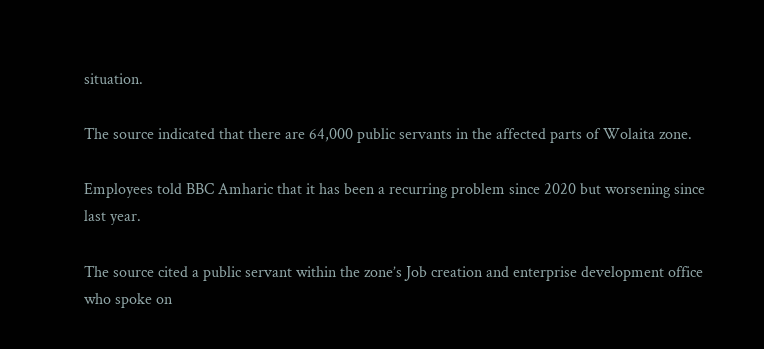situation.

The source indicated that there are 64,000 public servants in the affected parts of Wolaita zone.

Employees told BBC Amharic that it has been a recurring problem since 2020 but worsening since last year.

The source cited a public servant within the zone’s Job creation and enterprise development office who spoke on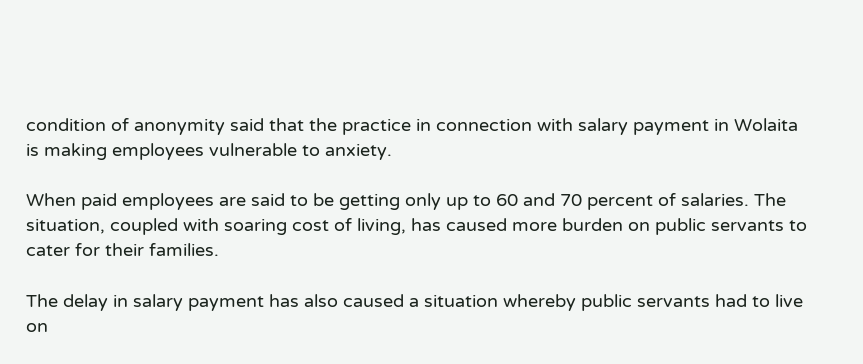condition of anonymity said that the practice in connection with salary payment in Wolaita is making employees vulnerable to anxiety.

When paid employees are said to be getting only up to 60 and 70 percent of salaries. The situation, coupled with soaring cost of living, has caused more burden on public servants to cater for their families.

The delay in salary payment has also caused a situation whereby public servants had to live on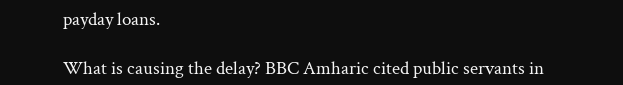payday loans.

What is causing the delay? BBC Amharic cited public servants in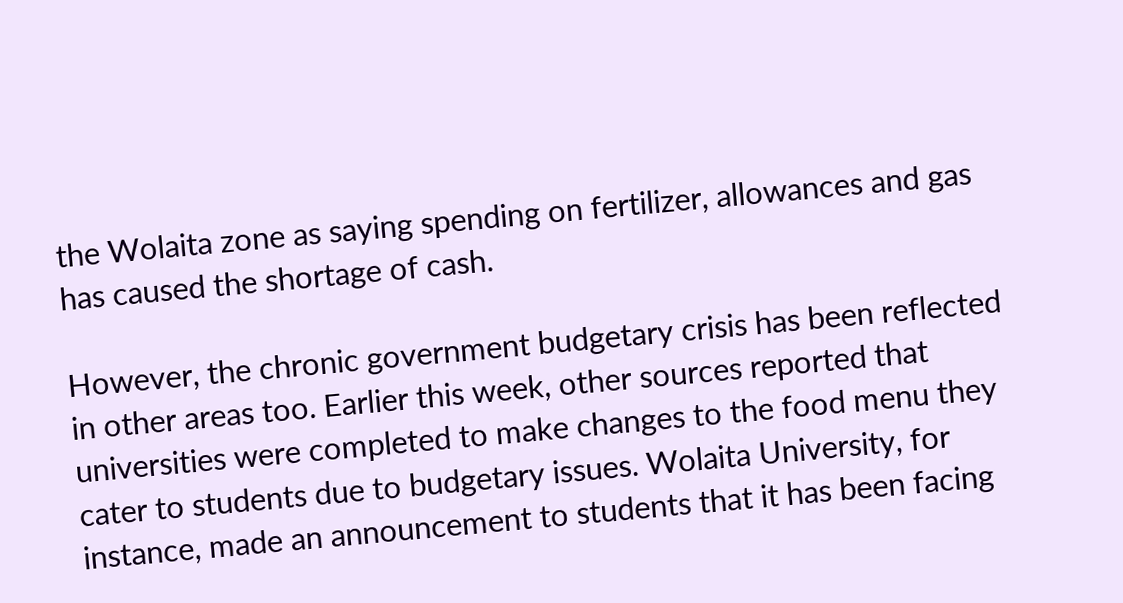the Wolaita zone as saying spending on fertilizer, allowances and gas has caused the shortage of cash.

However, the chronic government budgetary crisis has been reflected in other areas too. Earlier this week, other sources reported that universities were completed to make changes to the food menu they cater to students due to budgetary issues. Wolaita University, for instance, made an announcement to students that it has been facing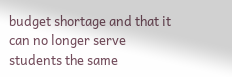budget shortage and that it can no longer serve students the same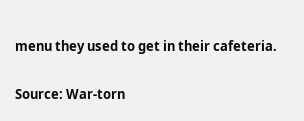menu they used to get in their cafeteria.


Source: War-torn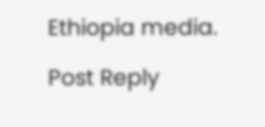Ethiopia media.

Post Reply